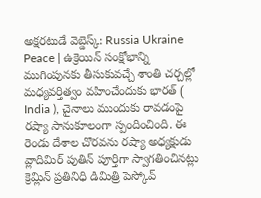అక్షరటుడే వెబ్డెస్క్: Russia Ukraine Peace | ఉక్రెయిన్ సంక్షోభాన్ని ముగింపునకు తీసుకువచ్చే శాంతి చర్చల్లో మధ్యవర్తిత్వం వహించేందుకు భారత్ ( India ), చైనాలు ముందుకు రావడంపై రష్యా సానుకూలంగా స్పందించింది. ఈ రెండు దేశాల చొరవను రష్యా అధ్యక్షుడు వ్లాదిమిర్ పుతిన్ పూర్తిగా స్వాగతించినట్లు క్రెమ్లిన్ ప్రతినిధి డిమిత్రి పెస్కోవ్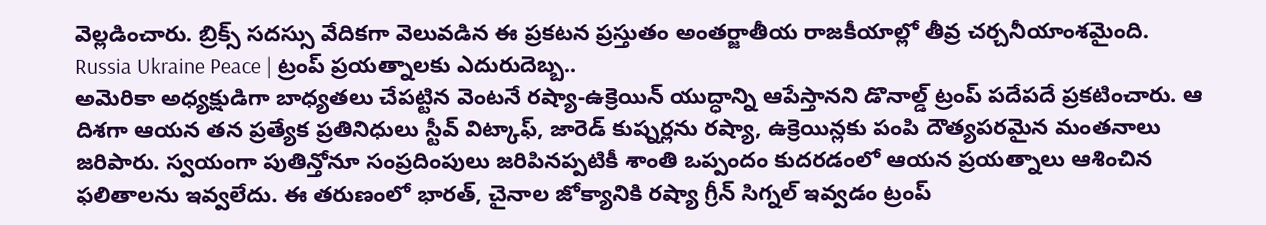వెల్లడించారు. బ్రిక్స్ సదస్సు వేదికగా వెలువడిన ఈ ప్రకటన ప్రస్తుతం అంతర్జాతీయ రాజకీయాల్లో తీవ్ర చర్చనీయాంశమైంది.
Russia Ukraine Peace | ట్రంప్ ప్రయత్నాలకు ఎదురుదెబ్బ..
అమెరికా అధ్యక్షుడిగా బాధ్యతలు చేపట్టిన వెంటనే రష్యా-ఉక్రెయిన్ యుద్ధాన్ని ఆపేస్తానని డొనాల్డ్ ట్రంప్ పదేపదే ప్రకటించారు. ఆ దిశగా ఆయన తన ప్రత్యేక ప్రతినిధులు స్టీవ్ విట్కాఫ్, జారెడ్ కుష్నర్లను రష్యా, ఉక్రెయిన్లకు పంపి దౌత్యపరమైన మంతనాలు జరిపారు. స్వయంగా పుతిన్తోనూ సంప్రదింపులు జరిపినప్పటికీ శాంతి ఒప్పందం కుదరడంలో ఆయన ప్రయత్నాలు ఆశించిన ఫలితాలను ఇవ్వలేదు. ఈ తరుణంలో భారత్, చైనాల జోక్యానికి రష్యా గ్రీన్ సిగ్నల్ ఇవ్వడం ట్రంప్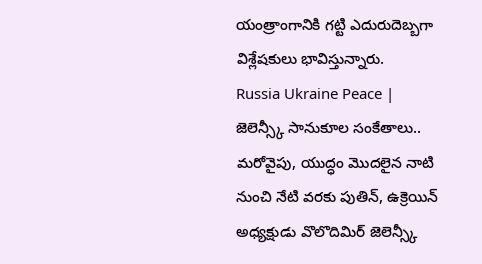యంత్రాంగానికి గట్టి ఎదురుదెబ్బగా విశ్లేషకులు భావిస్తున్నారు.
Russia Ukraine Peace | జెలెన్స్కీ సానుకూల సంకేతాలు..
మరోవైపు, యుద్ధం మొదలైన నాటి నుంచి నేటి వరకు పుతిన్, ఉక్రెయిన్ అధ్యక్షుడు వొలొదిమిర్ జెలెన్స్కీ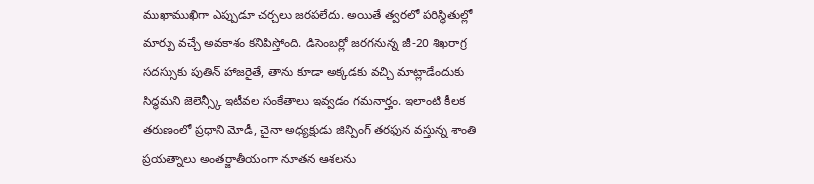ముఖాముఖిగా ఎప్పుడూ చర్చలు జరపలేదు. అయితే త్వరలో పరిస్థితుల్లో మార్పు వచ్చే అవకాశం కనిపిస్తోంది. డిసెంబర్లో జరగనున్న జీ-20 శిఖరాగ్ర సదస్సుకు పుతిన్ హాజరైతే, తాను కూడా అక్కడకు వచ్చి మాట్లాడేందుకు సిద్ధమని జెలెన్స్కీ ఇటీవల సంకేతాలు ఇవ్వడం గమనార్హం. ఇలాంటి కీలక తరుణంలో ప్రధాని మోడీ, చైనా అధ్యక్షుడు జిన్పింగ్ తరఫున వస్తున్న శాంతి ప్రయత్నాలు అంతర్జాతీయంగా నూతన ఆశలను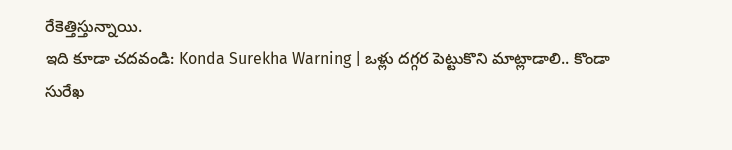రేకెత్తిస్తున్నాయి.
ఇది కూడా చదవండి: Konda Surekha Warning | ఒళ్లు దగ్గర పెట్టుకొని మాట్లాడాలి.. కొండా సురేఖ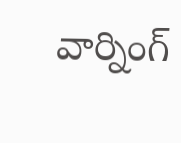వార్నింగ్